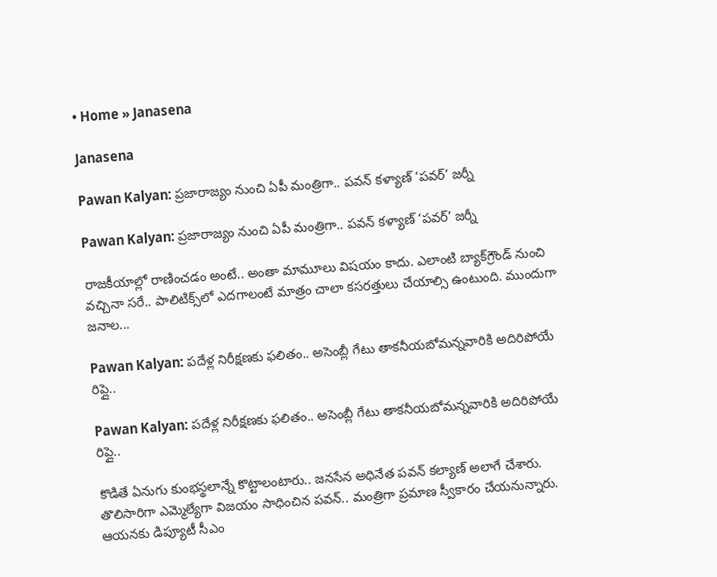• Home » Janasena

Janasena

Pawan Kalyan: ప్రజారాజ్యం నుంచి ఏపీ మంత్రిగా.. పవన్ కళ్యాణ్ ‘పవర్’ జర్నీ

Pawan Kalyan: ప్రజారాజ్యం నుంచి ఏపీ మంత్రిగా.. పవన్ కళ్యాణ్ ‘పవర్’ జర్నీ

రాజకీయాల్లో రాణించడం అంటే.. అంతా మామూలు విషయం కాదు. ఎలాంటి బ్యాక్‌గ్రౌండ్ నుంచి వచ్చినా సరే.. పాలిటిక్స్‌లో ఎదగాలంటే మాత్రం చాలా కసరత్తులు చేయాల్సి ఉంటుంది. ముందుగా జనాల...

Pawan Kalyan: పదేళ్ల నిరీక్షణకు ఫలితం.. అసెంబ్లీ గేటు తాకనీయబోమన్నవారికి అదిరిపోయే రిప్లై..

Pawan Kalyan: పదేళ్ల నిరీక్షణకు ఫలితం.. అసెంబ్లీ గేటు తాకనీయబోమన్నవారికి అదిరిపోయే రిప్లై..

కొడితే ఏనుగు కుంభస్థలాన్నే కొట్టాలంటారు.. జనసేన అధినేత పవన్ కల్యాణ్ అలాగే చేశారు. తొలిసారిగా ఎమ్మెల్యేగా విజయం సాధించిన పవన్.. మంత్రిగా ప్రమాణ స్వీకారం చేయనున్నారు. ఆయనకు డిప్యూటీ సీఎం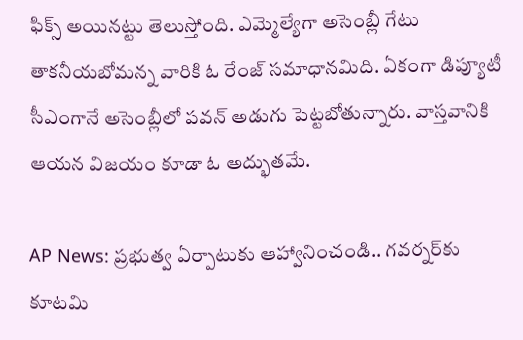ఫిక్స్ అయినట్టు తెలుస్తోంది. ఎమ్మెల్యేగా అసెంబ్లీ గేటు తాకనీయబోమన్న వారికి ఓ రేంజ్ సమాధానమిది. ఏకంగా డిప్యూటీ సీఎంగానే అసెంబ్లీలో పవన్ అడుగు పెట్టబోతున్నారు. వాస్తవానికి ఆయన విజయం కూడా ఓ అద్భుతమే.

AP News: ప్రభుత్వ ఏర్పాటుకు ఆహ్వానించండి.. గవర్నర్‌కు కూటమి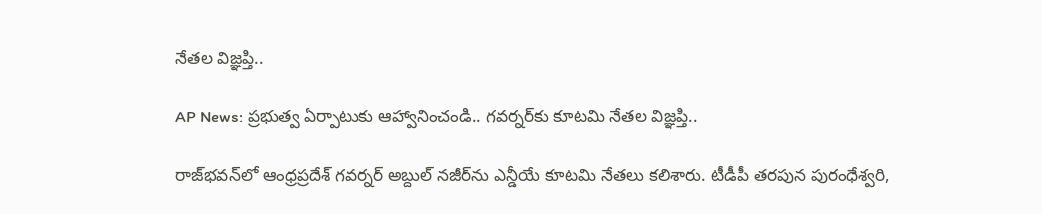నేతల విజ్ఞప్తి..

AP News: ప్రభుత్వ ఏర్పాటుకు ఆహ్వానించండి.. గవర్నర్‌కు కూటమి నేతల విజ్ఞప్తి..

రాజ్‌భవన్‌లో ఆంధ్రప్రదేశ్ గవర్నర్ అబ్దుల్ నజీర్‌ను ఎన్డీయే కూటమి నేతలు కలిశారు. టీడీపీ తరపున పురంధేశ్వరి,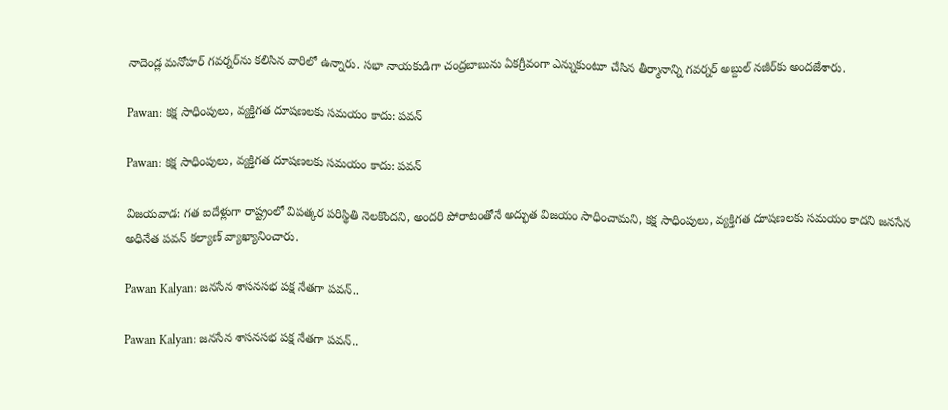నాదెండ్ల మనోహర్ గవర్నర్‌ను కలిసిన వారిలో ఉన్నారు. సభా నాయకుడిగా చంద్రబాబును ఏకగ్రీవంగా ఎన్నుకుంటూ చేసిన తీర్మానాన్ని గవర్నర్ అబ్దుల్ నజీర్‌కు అందజేశారు.

Pawan: కక్ష సాధింపులు, వ్యక్తిగత దూషణలకు సమయం కాదు: పవన్‌

Pawan: కక్ష సాధింపులు, వ్యక్తిగత దూషణలకు సమయం కాదు: పవన్‌

విజయవాడ: గత ఐదేళ్లుగా రాష్ట్రంలో విపత్కర పరిస్థితి నెలకొందని, అందరి పోరాటంతోనే అద్భుత విజయం సాధించామని, కక్ష సాధింపులు, వ్యక్తిగత దూషణలకు సమయం కాదని జనసేన అధినేత పవన్ కల్యాణ్ వ్యాఖ్యానించారు.

Pawan Kalyan: జనసేన శాసనసభ పక్ష నేతగా పవన్..

Pawan Kalyan: జనసేన శాసనసభ పక్ష నేతగా పవన్..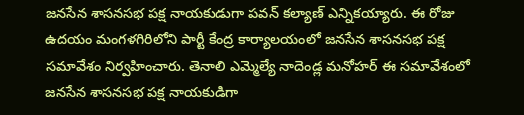జనసేన శాసనసభ పక్ష నాయకుడుగా పవన్ కల్యాణ్ ఎన్నికయ్యారు. ఈ రోజు ఉదయం మంగళగిరిలోని పార్టీ కేంద్ర కార్యాలయంలో జనసేన శాసనసభ పక్ష సమావేశం నిర్వహించారు. తెనాలి ఎమ్మెల్యే నాదెండ్ల మనోహర్ ఈ సమావేశంలో జనసేన శాసనసభ పక్ష నాయకుడిగా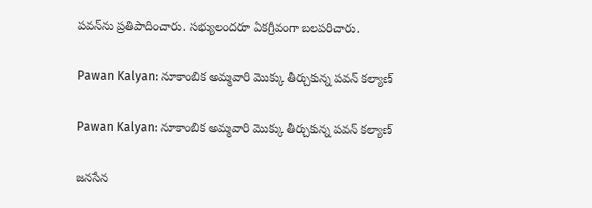పవన్‌ను ప్రతిపాదించారు. సభ్యులందరూ ఏకగ్రీవంగా బలపరిచారు.

Pawan Kalyan: నూకాంబిక అమ్మవారి మొక్కు తీర్చుకున్న పవన్ కల్యాణ్

Pawan Kalyan: నూకాంబిక అమ్మవారి మొక్కు తీర్చుకున్న పవన్ కల్యాణ్

జనసేన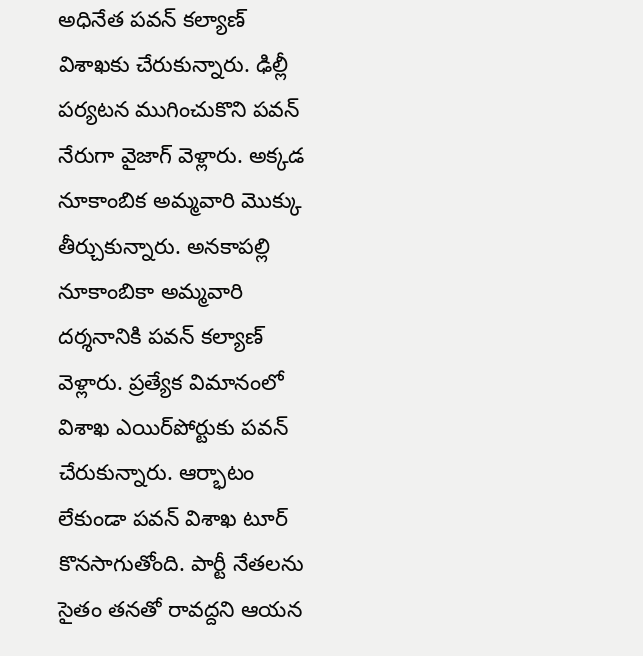అధినేత పవన్ కల్యాణ్ విశాఖకు చేరుకున్నారు. ఢిల్లీ పర్యటన ముగించుకొని పవన్ నేరుగా వైజాగ్ వెళ్లారు. అక్కడ నూకాంబిక అమ్మవారి మొక్కు తీర్చుకున్నారు. అనకాపల్లి నూకాంబికా అమ్మవారి దర్శనానికి పవన్ కల్యాణ్ వెళ్లారు. ప్రత్యేక విమానంలో విశాఖ ఎయిర్‌పోర్టుకు పవన్ చేరుకున్నారు. ఆర్భాటం లేకుండా పవన్ విశాఖ టూర్ కొనసాగుతోంది. పార్టీ నేతలను సైతం తనతో రావద్దని ఆయన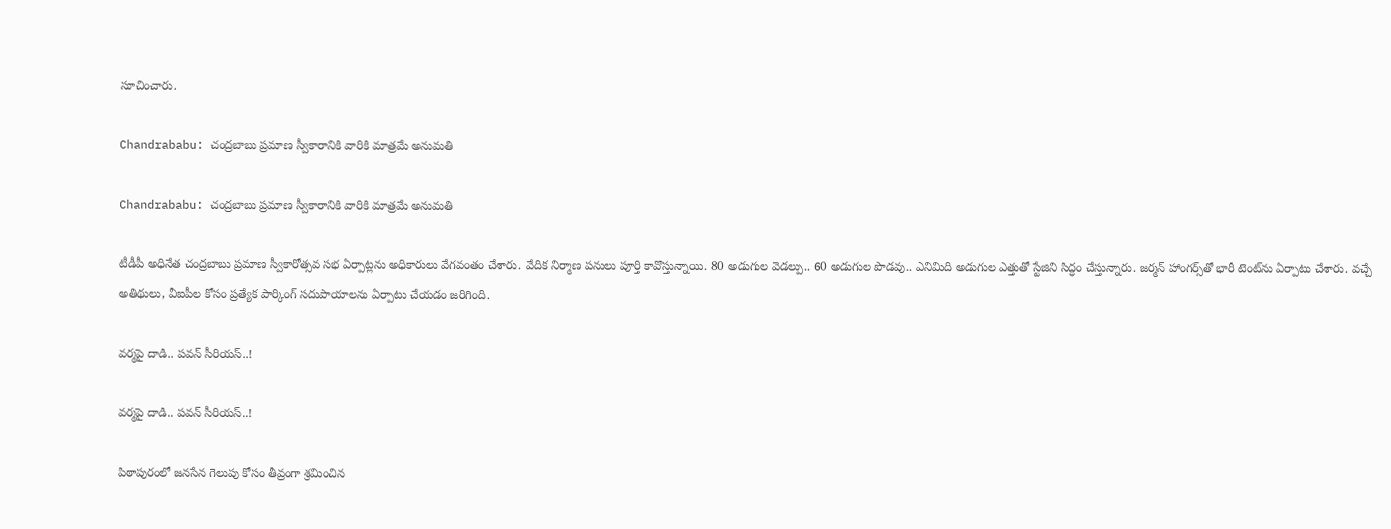సూచించారు.

Chandrababu: చంద్రబాబు ప్రమాణ స్వీకారానికి వారికి మాత్రమే అనుమతి

Chandrababu: చంద్రబాబు ప్రమాణ స్వీకారానికి వారికి మాత్రమే అనుమతి

టీడీపీ అధినేత చంద్రబాబు ప్రమాణ స్వీకారోత్సవ సభ ఏర్పాట్లను అధికారులు వేగవంతం చేశారు. వేదిక నిర్మాణ పనులు పూర్తి కావొస్తున్నాయి. 80 అడుగుల వెడల్పు.. 60 అడుగుల పొడవు.. ఎనిమిది అడుగుల ఎత్తుతో స్టేజిని సిద్ధం చేస్తున్నారు. జర్మన్ హాంగర్స్‌తో భారీ టెంట్‌ను ఏర్పాటు చేశారు. వచ్చే అతిథులు, వీఐపీల కోసం ప్రత్యేక పార్కింగ్ సదుపాయాలను ఏర్పాటు చేయడం జరిగింది.

వర్మపై దాడి.. పవన్‌ సీరియస్‌..!

వర్మపై దాడి.. పవన్‌ సీరియస్‌..!

పిఠాపురంలో జనసేన గెలుపు కోసం తీవ్రంగా శ్రమించిన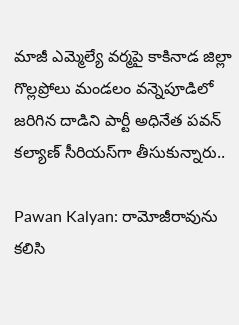మాజీ ఎమ్మెల్యే వర్మపై కాకినాడ జిల్లా గొల్లప్రోలు మండలం వన్నెపూడిలో జరిగిన దాడిని పార్టీ అధినేత పవన్‌ కల్యాణ్‌ సీరియస్‌గా తీసుకున్నారు..

Pawan Kalyan: రామోజీరావును కలిసి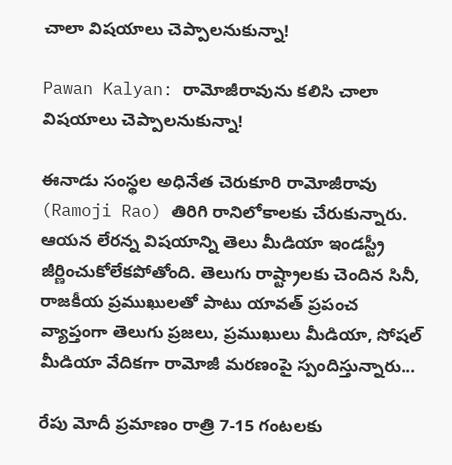చాలా విషయాలు చెప్పాలనుకున్నా!

Pawan Kalyan: రామోజీరావును కలిసి చాలా విషయాలు చెప్పాలనుకున్నా!

ఈనాడు సంస్థల అధినేత చెరుకూరి రామోజీరావు (Ramoji Rao) తిరిగి రానిలోకాలకు చేరుకున్నారు. ఆయన లేరన్న విషయాన్ని తెలు మీడియా ఇండస్ట్రీ జీర్ణించుకోలేకపోతోంది. తెలుగు రాష్ట్రాలకు చెందిన సినీ, రాజకీయ ప్రముఖులతో పాటు యావత్ ప్రపంచ వ్యాప్తంగా తెలుగు ప్రజలు, ప్రముఖులు మీడియా, సోషల్ మీడియా వేదికగా రామోజీ మరణంపై స్పందిస్తున్నారు...

రేపు మోదీ ప్రమాణం రాత్రి 7-15 గంటలకు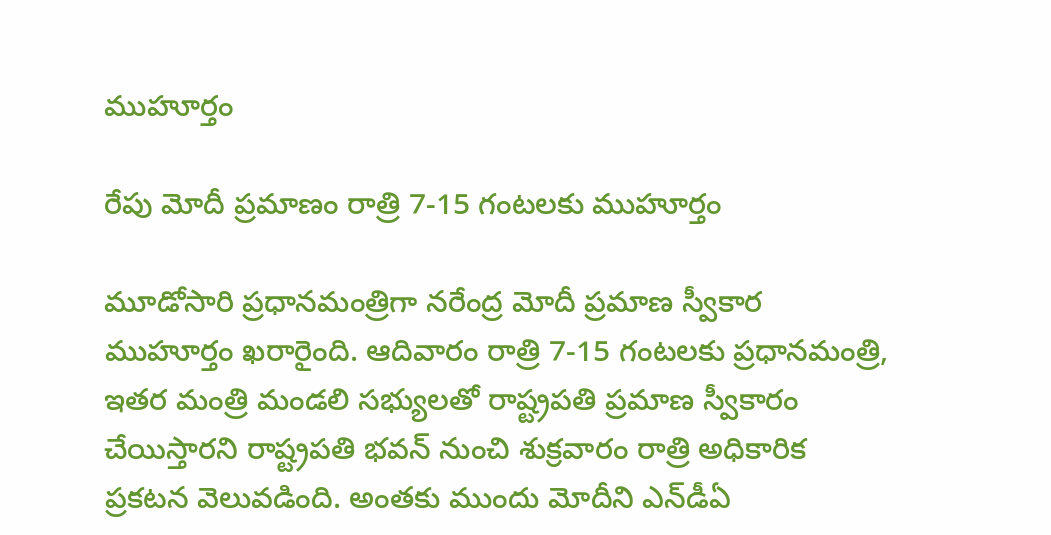ముహూర్తం

రేపు మోదీ ప్రమాణం రాత్రి 7-15 గంటలకు ముహూర్తం

మూడోసారి ప్రధానమంత్రిగా నరేంద్ర మోదీ ప్రమాణ స్వీకార ముహూర్తం ఖరారైంది. ఆదివారం రాత్రి 7-15 గంటలకు ప్రధానమంత్రి, ఇతర మంత్రి మండలి సభ్యులతో రాష్ట్రపతి ప్రమాణ స్వీకారం చేయిస్తారని రాష్ట్రపతి భవన్‌ నుంచి శుక్రవారం రాత్రి అధికారిక ప్రకటన వెలువడింది. అంతకు ముందు మోదీని ఎన్‌డీఏ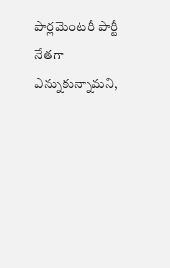పార్లమెంటరీ పార్టీ నేతగా ఎన్నుకున్నామని,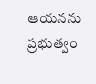ఆయనను ప్రభుత్వం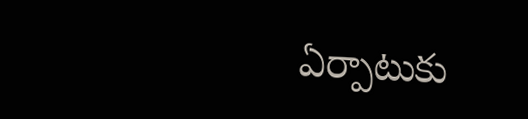ఏర్పాటుకు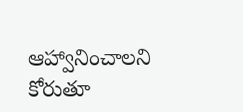ఆహ్వానించాలని కోరుతూ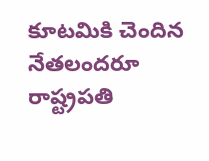కూటమికి చెందిన నేతలందరూ రాష్ట్రపతి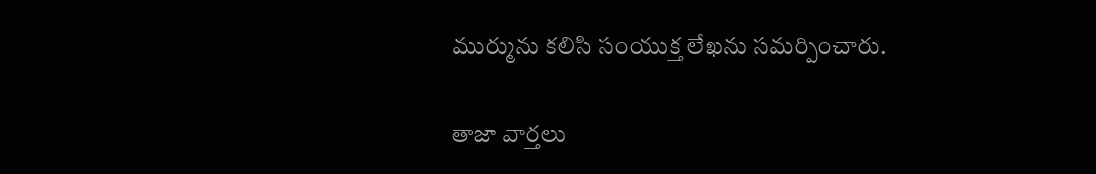ముర్మును కలిసి సంయుక్త లేఖను సమర్పించారు.

తాజా వార్తలు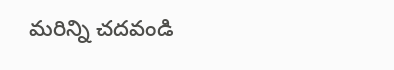మరిన్ని చదవండి